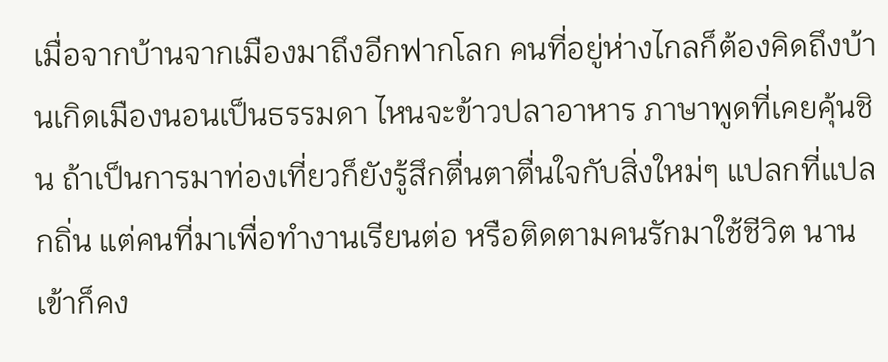เมื่อจากบ้านจากเมืองมาถึงอีกฟากโลก คนที่อยู่ห่างไกลก็ต้องคิดถึงบ้านเกิดเมืองนอนเป็นธรรมดา ไหนจะข้าวปลาอาหาร ภาษาพูดที่เคยคุ้นชิน ถ้าเป็นการมาท่องเที่ยวก็ยังรู้สึกตื่นตาตื่นใจกับสิ่งใหม่ๆ แปลกที่แปลกถิ่น แต่คนที่มาเพื่อทำงานเรียนต่อ หรือติดตามคนรักมาใช้ชีวิต นานเข้าก็คง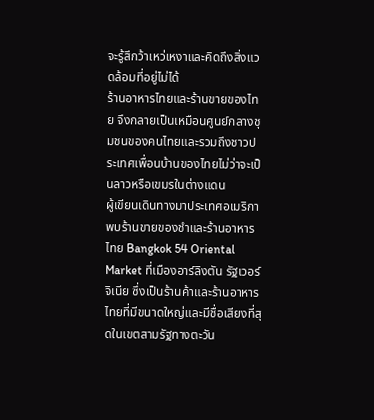จะรู้สึกว้าเหว่เหงาและคิดถึงสิ่งแวดล้อมที่อยู่ไม่ได้
ร้านอาหารไทยและร้านขายของไทย จึงกลายเป็นเหมือนศูนย์กลางชุมชนของคนไทยและรวมถึงชาวประเทศเพื่อนบ้านของไทยไม่ว่าจะเป็นลาวหรือเขมรในต่างแดน
ผู้เขียนเดินทางมาประเทศอเมริกา พบร้านขายของชำและร้านอาหารไทย Bangkok 54 Oriental Market ที่เมืองอาร์ลิงตัน รัฐเวอร์จิเนีย ซึ่งเป็นร้านค้าและร้านอาหารไทยที่มีขนาดใหญ่และมีชื่อเสียงที่สุดในเขตสามรัฐทางตะวัน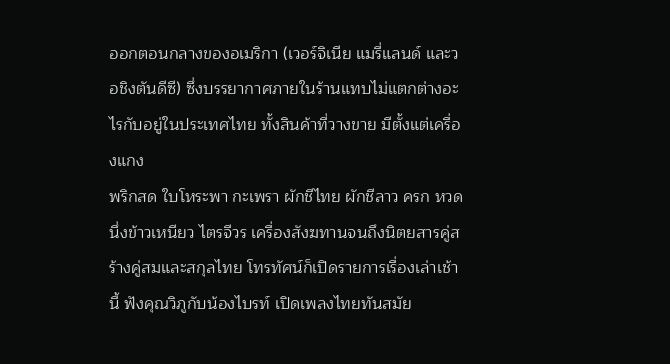ออกตอนกลางของอเมริกา (เวอร์จิเนีย แมรี่แลนด์ และวอชิงตันดีซี) ซึ่งบรรยากาศภายในร้านแทบไม่แตกต่างอะไรกับอยู่ในประเทศไทย ทั้งสินค้าที่วางขาย มีตั้งแต่เครื่องแกง
พริกสด ใบโหระพา กะเพรา ผักชีไทย ผักชีลาว ครก หวดนึ่งข้าวเหนียว ไตรจีวร เครื่องสังฆทานจนถึงนิตยสารคู่สร้างคู่สมและสกุลไทย โทรทัศน์ก็เปิดรายการเรื่องเล่าเช้านี้ ฟังคุณวิภูกับน้องไบรท์ เปิดเพลงไทยทันสมัย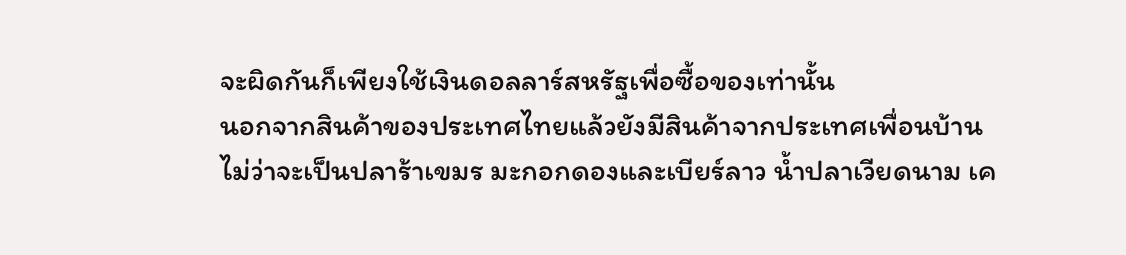จะผิดกันก็เพียงใช้เงินดอลลาร์สหรัฐเพื่อซื้อของเท่านั้น
นอกจากสินค้าของประเทศไทยแล้วยังมีสินค้าจากประเทศเพื่อนบ้าน ไม่ว่าจะเป็นปลาร้าเขมร มะกอกดองและเบียร์ลาว น้ำปลาเวียดนาม เค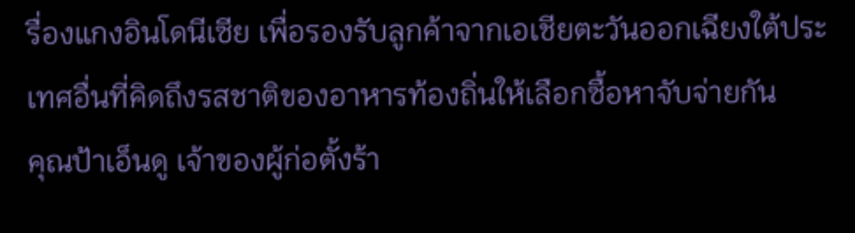รื่องแกงอินโดนีเซีย เพื่อรองรับลูกค้าจากเอเชียตะวันออกเฉียงใต้ประเทศอื่นที่คิดถึงรสชาติของอาหารท้องถิ่นให้เลือกซื้อหาจับจ่ายกัน
คุณป้าเอ็นดู เจ้าของผู้ก่อตั้งร้า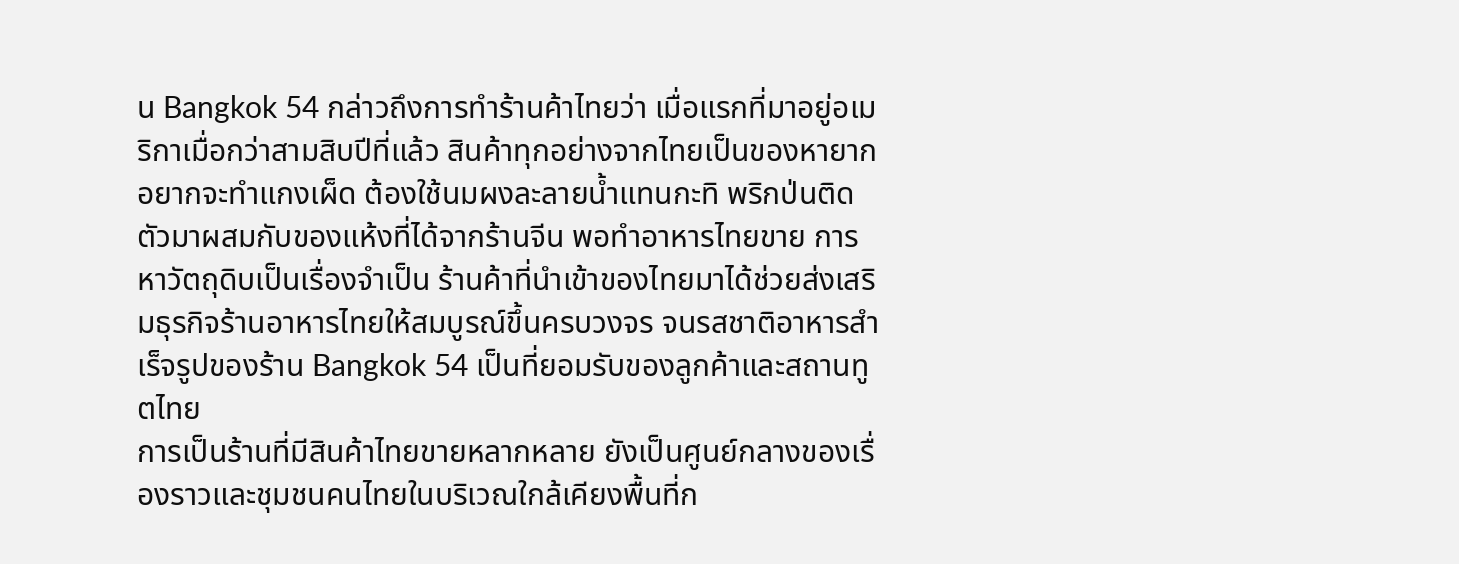น Bangkok 54 กล่าวถึงการทำร้านค้าไทยว่า เมื่อแรกที่มาอยู่อเมริกาเมื่อกว่าสามสิบปีที่แล้ว สินค้าทุกอย่างจากไทยเป็นของหายาก อยากจะทำแกงเผ็ด ต้องใช้นมผงละลายน้ำแทนกะทิ พริกป่นติดตัวมาผสมกับของแห้งที่ได้จากร้านจีน พอทำอาหารไทยขาย การหาวัตถุดิบเป็นเรื่องจำเป็น ร้านค้าที่นำเข้าของไทยมาได้ช่วยส่งเสริมธุรกิจร้านอาหารไทยให้สมบูรณ์ขึ้นครบวงจร จนรสชาติอาหารสำเร็จรูปของร้าน Bangkok 54 เป็นที่ยอมรับของลูกค้าและสถานทูตไทย
การเป็นร้านที่มีสินค้าไทยขายหลากหลาย ยังเป็นศูนย์กลางของเรื่องราวและชุมชนคนไทยในบริเวณใกล้เคียงพื้นที่ก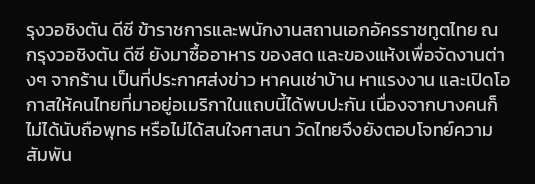รุงวอชิงตัน ดีซี ข้าราชการและพนักงานสถานเอกอัครราชทูตไทย ณ กรุงวอชิงตัน ดีซี ยังมาซื้ออาหาร ของสด และของแห้งเพื่อจัดงานต่างๆ จากร้าน เป็นที่ประกาศส่งข่าว หาคนเช่าบ้าน หาแรงงาน และเปิดโอกาสให้คนไทยที่มาอยู่อเมริกาในแถบนี้ได้พบปะกัน เนื่องจากบางคนก็ไม่ได้นับถือพุทธ หรือไม่ได้สนใจศาสนา วัดไทยจึงยังตอบโจทย์ความสัมพัน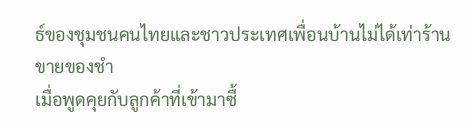ธ์ของชุมชนคนไทยและชาวประเทศเพื่อนบ้านไม่ได้เท่าร้านขายของชำ
เมื่อพูดคุยกับลูกค้าที่เข้ามาซื้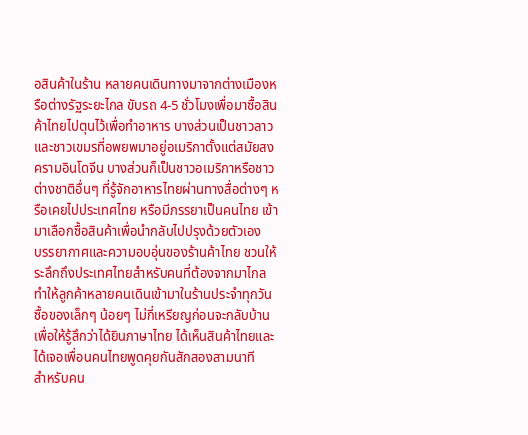อสินค้าในร้าน หลายคนเดินทางมาจากต่างเมืองหรือต่างรัฐระยะไกล ขับรถ 4-5 ชั่วโมงเพื่อมาซื้อสินค้าไทยไปตุนไว้เพื่อทำอาหาร บางส่วนเป็นชาวลาวและชาวเขมรที่อพยพมาอยู่อเมริกาตั้งแต่สมัยสงครามอินโดจีน บางส่วนก็เป็นชาวอเมริกาหรือชาวต่างชาติอื่นๆ ที่รู้จักอาหารไทยผ่านทางสื่อต่างๆ หรือเคยไปประเทศไทย หรือมีภรรยาเป็นคนไทย เข้ามาเลือกซื้อสินค้าเพื่อนำกลับไปปรุงด้วยตัวเอง
บรรยากาศและความอบอุ่นของร้านค้าไทย ชวนให้ระลึกถึงประเทศไทยสำหรับคนที่ต้องจากมาไกล ทำให้ลูกค้าหลายคนเดินเข้ามาในร้านประจำทุกวัน ซื้อของเล็กๆ น้อยๆ ไม่กี่เหรียญก่อนจะกลับบ้าน เพื่อให้รู้สึกว่าได้ยินภาษาไทย ได้เห็นสินค้าไทยและได้เจอเพื่อนคนไทยพูดคุยกันสักสองสามนาที
สำหรับคน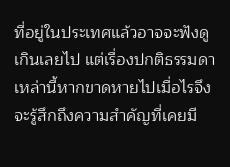ที่อยู่ในประเทศแล้วอาจจะฟังดูเกินเลยไป แต่เรื่องปกติธรรมดาเหล่านี้หากขาดหายไปเมื่อไรจึงจะรู้สึกถึงความสำคัญที่เคยมี